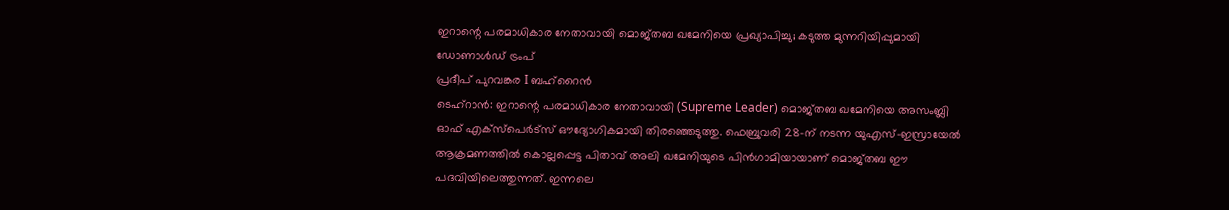ഇറാന്റെ പരമാധികാര നേതാവായി മൊജ്തബ ഖമേനിയെ പ്രഖ്യാപിച്ചു; കടുത്ത മുന്നറിയിപ്പുമായി ഡോണാൾഡ് ട്രംപ്
പ്രദീപ് പുറവങ്കര I ബഹ്റൈൻ
ടെഹ്റാൻ: ഇറാന്റെ പരമാധികാര നേതാവായി (Supreme Leader) മൊജ്തബ ഖമേനിയെ അസംബ്ലി ഓഫ് എക്സ്പെർട്സ് ഔദ്യോഗികമായി തിരഞ്ഞെടുത്തു. ഫെബ്രുവരി 28-ന് നടന്ന യുഎസ്-ഇസ്രായേൽ ആക്രമണത്തിൽ കൊല്ലപ്പെട്ട പിതാവ് അലി ഖമേനിയുടെ പിൻഗാമിയായാണ് മൊജ്തബ ഈ പദവിയിലെത്തുന്നത്. ഇന്നലെ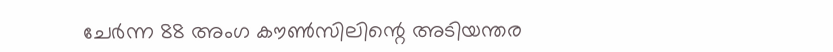ചേർന്ന 88 അംഗ കൗൺസിലിന്റെ അടിയന്തര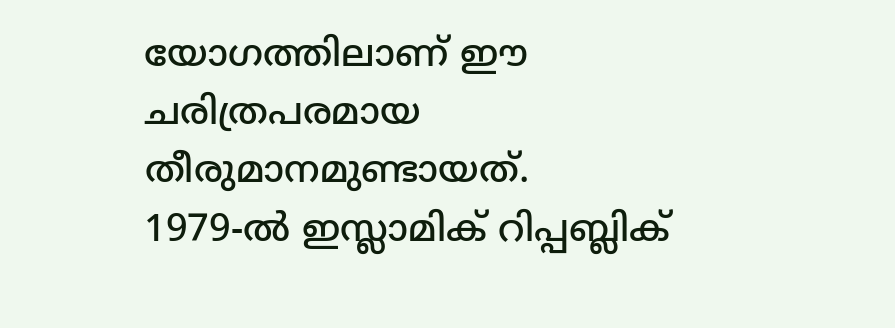യോഗത്തിലാണ് ഈ ചരിത്രപരമായ തീരുമാനമുണ്ടായത്.
1979-ൽ ഇസ്ലാമിക് റിപ്പബ്ലിക്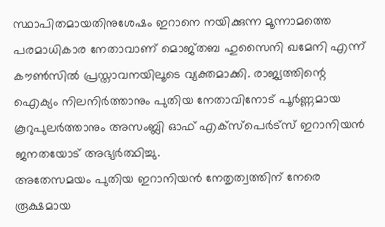സ്ഥാപിതമായതിനുശേഷം ഇറാനെ നയിക്കുന്ന മൂന്നാമത്തെ പരമാധികാര നേതാവാണ് മൊജ്തബ ഹുസൈനി ഖമേനി എന്ന് കൗൺസിൽ പ്രസ്താവനയിലൂടെ വ്യക്തമാക്കി. രാജ്യത്തിന്റെ ഐക്യം നിലനിർത്താനും പുതിയ നേതാവിനോട് പൂർണ്ണമായ കൂറുപുലർത്താനും അസംബ്ലി ഓഫ് എക്സ്പെർട്സ് ഇറാനിയൻ ജനതയോട് അഭ്യർത്ഥിച്ചു.
അതേസമയം പുതിയ ഇറാനിയൻ നേതൃത്വത്തിന് നേരെ രൂക്ഷമായ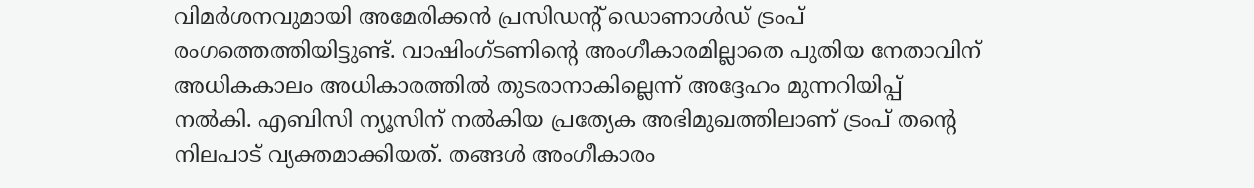വിമർശനവുമായി അമേരിക്കൻ പ്രസിഡന്റ് ഡൊണാൾഡ് ട്രംപ് രംഗത്തെത്തിയിട്ടുണ്ട്. വാഷിംഗ്ടണിന്റെ അംഗീകാരമില്ലാതെ പുതിയ നേതാവിന് അധികകാലം അധികാരത്തിൽ തുടരാനാകില്ലെന്ന് അദ്ദേഹം മുന്നറിയിപ്പ് നൽകി. എബിസി ന്യൂസിന് നൽകിയ പ്രത്യേക അഭിമുഖത്തിലാണ് ട്രംപ് തന്റെ നിലപാട് വ്യക്തമാക്കിയത്. തങ്ങൾ അംഗീകാരം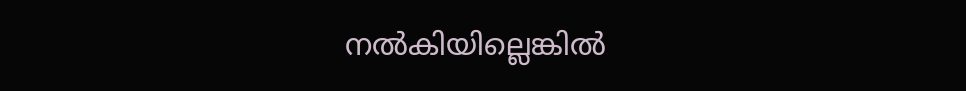നൽകിയില്ലെങ്കിൽ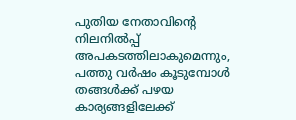പുതിയ നേതാവിന്റെ നിലനിൽപ്പ് അപകടത്തിലാകുമെന്നും, പത്തു വർഷം കൂടുമ്പോൾ തങ്ങൾക്ക് പഴയ കാര്യങ്ങളിലേക്ക്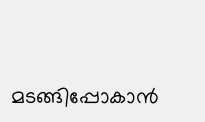മടങ്ങിപ്പോകാൻ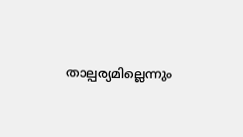താല്പര്യമില്ലെന്നും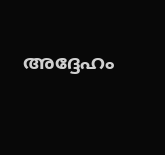അദ്ദേഹം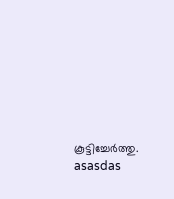കൂട്ടിച്ചേർത്തു.
asasdas